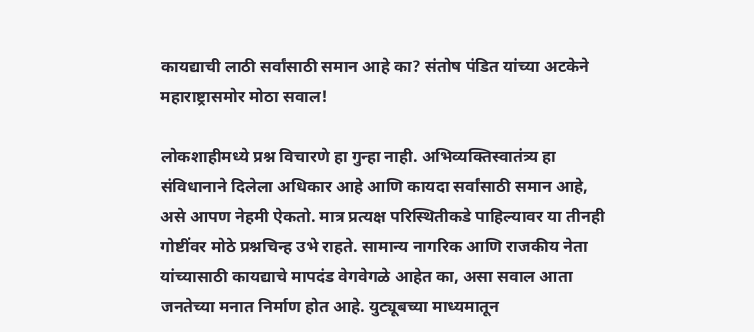कायद्याची लाठी सर्वांसाठी समान आहे का? संतोष पंडित यांच्या अटकेने महाराष्ट्रासमोर मोठा सवाल!

लोकशाहीमध्ये प्रश्न विचारणे हा गुन्हा नाही. अभिव्यक्तिस्वातंत्र्य हा संविधानाने दिलेला अधिकार आहे आणि कायदा सर्वांसाठी समान आहे, असे आपण नेहमी ऐकतो. मात्र प्रत्यक्ष परिस्थितीकडे पाहिल्यावर या तीनही गोष्टींवर मोठे प्रश्नचिन्ह उभे राहते. सामान्य नागरिक आणि राजकीय नेता यांच्यासाठी कायद्याचे मापदंड वेगवेगळे आहेत का, असा सवाल आता जनतेच्या मनात निर्माण होत आहे. युट्यूबच्या माध्यमातून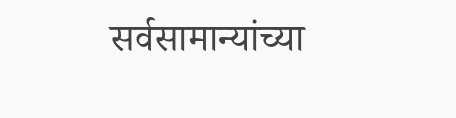सर्वसामान्यांच्या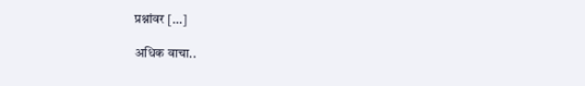प्रश्नांवर […]

अधिक वाचा..